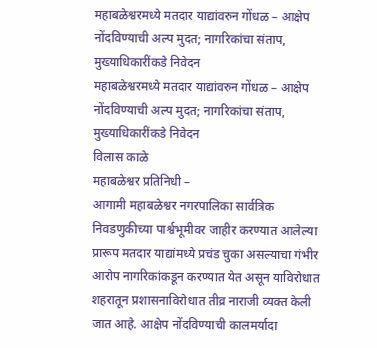महाबळेश्वरमध्ये मतदार याद्यांवरुन गोंधळ – आक्षेप नोंदविण्याची अल्प मुदत; नागरिकांचा संताप, मुख्याधिकारींकडे निवेदन
महाबळेश्वरमध्ये मतदार याद्यांवरुन गोंधळ – आक्षेप नोंदविण्याची अल्प मुदत; नागरिकांचा संताप, मुख्याधिकारींकडे निवेदन
विलास काळे
महाबळेश्वर प्रतिनिधी –
आगामी महाबळेश्वर नगरपालिका सार्वत्रिक निवडणुकीच्या पार्श्वभूमीवर जाहीर करण्यात आलेल्या प्रारूप मतदार याद्यांमध्ये प्रचंड चुका असल्याचा गंभीर आरोप नागरिकांकडून करण्यात येत असून याविरोधात शहरातून प्रशासनाविरोधात तीव्र नाराजी व्यक्त केली जात आहे. आक्षेप नोंदविण्याची कालमर्यादा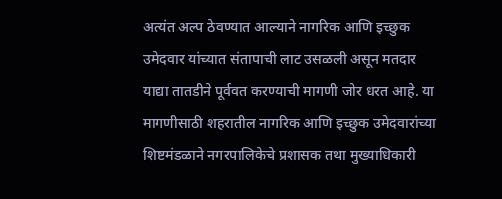अत्यंत अल्प ठेवण्यात आल्याने नागरिक आणि इच्छुक उमेदवार यांच्यात संतापाची लाट उसळली असून मतदार याद्या तातडीने पूर्ववत करण्याची मागणी जोर धरत आहे. या मागणीसाठी शहरातील नागरिक आणि इच्छुक उमेदवारांच्या शिष्टमंडळाने नगरपालिकेचे प्रशासक तथा मुख्याधिकारी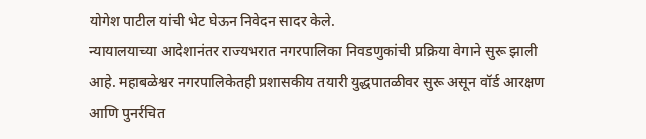योगेश पाटील यांची भेट घेऊन निवेदन सादर केले.
न्यायालयाच्या आदेशानंतर राज्यभरात नगरपालिका निवडणुकांची प्रक्रिया वेगाने सुरू झाली आहे. महाबळेश्वर नगरपालिकेतही प्रशासकीय तयारी युद्धपातळीवर सुरू असून वॉर्ड आरक्षण आणि पुनर्रचित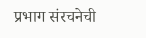प्रभाग संरचनेची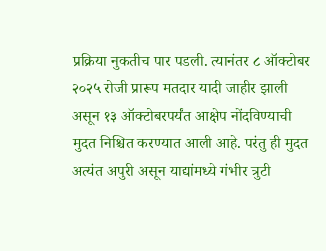प्रक्रिया नुकतीच पार पडली. त्यानंतर ८ ऑक्टोबर २०२५ रोजी प्रारूप मतदार यादी जाहीर झाली असून १३ ऑक्टोबरपर्यंत आक्षेप नोंदविण्याची मुदत निश्चित करण्यात आली आहे. परंतु ही मुदत अत्यंत अपुरी असून याद्यांमध्ये गंभीर त्रुटी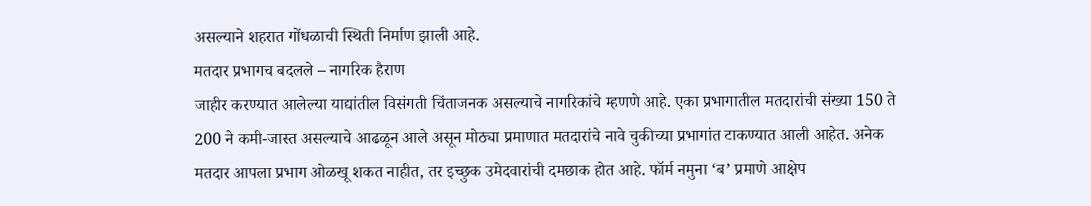असल्याने शहरात गोंधळाची स्थिती निर्माण झाली आहे.
मतदार प्रभागच बदलले – नागरिक हैराण
जाहीर करण्यात आलेल्या याद्यांतील विसंगती चिंताजनक असल्याचे नागरिकांचे म्हणणे आहे. एका प्रभागातील मतदारांची संख्या 150 ते 200 ने कमी-जास्त असल्याचे आढळून आले असून मोठ्या प्रमाणात मतदारांचे नावे चुकीच्या प्रभागांत टाकण्यात आली आहेत. अनेक मतदार आपला प्रभाग ओळखू शकत नाहीत, तर इच्छुक उमेदवारांची दमछाक होत आहे. फॉर्म नमुना ‘ब’ प्रमाणे आक्षेप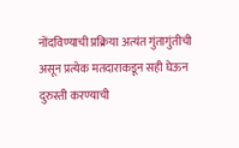नोंदविण्याची प्रक्रिया अत्यंत गुंतागुंतीची असून प्रत्येक मतदाराकडून सही घेऊन दुरुस्ती करण्याची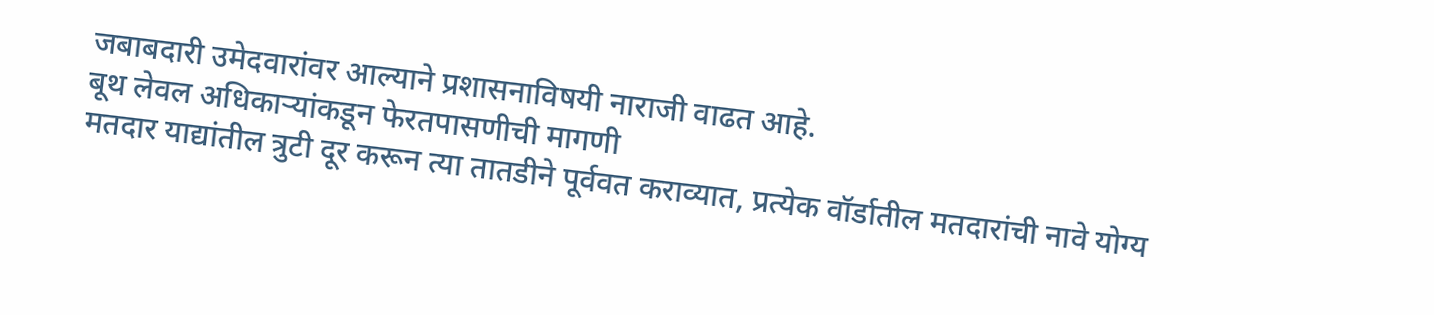जबाबदारी उमेदवारांवर आल्याने प्रशासनाविषयी नाराजी वाढत आहे.
बूथ लेवल अधिकाऱ्यांकडून फेरतपासणीची मागणी
मतदार याद्यांतील त्रुटी दूर करून त्या तातडीने पूर्ववत कराव्यात, प्रत्येक वॉर्डातील मतदारांची नावे योग्य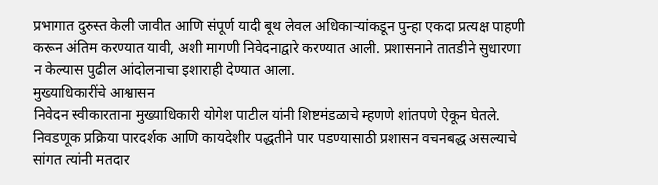प्रभागात दुरुस्त केली जावीत आणि संपूर्ण यादी बूथ लेवल अधिकाऱ्यांकडून पुन्हा एकदा प्रत्यक्ष पाहणी करून अंतिम करण्यात यावी, अशी मागणी निवेदनाद्वारे करण्यात आली. प्रशासनाने तातडीने सुधारणा न केल्यास पुढील आंदोलनाचा इशाराही देण्यात आला.
मुख्याधिकारींचे आश्वासन
निवेदन स्वीकारताना मुख्याधिकारी योगेश पाटील यांनी शिष्टमंडळाचे म्हणणे शांतपणे ऐकून घेतले. निवडणूक प्रक्रिया पारदर्शक आणि कायदेशीर पद्धतीने पार पडण्यासाठी प्रशासन वचनबद्ध असल्याचे सांगत त्यांनी मतदार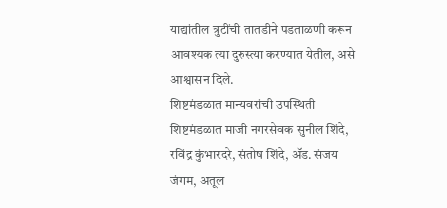याद्यांतील त्रुटींची तातडीने पडताळणी करून आवश्यक त्या दुरुस्त्या करण्यात येतील, असे आश्वासन दिले.
शिष्टमंडळात मान्यवरांची उपस्थिती
शिष्टमंडळात माजी नगरसेवक सुनील शिंदे, रविंद्र कुंभारदरे, संतोष शिंदे, ॲड. संजय जंगम, अतूल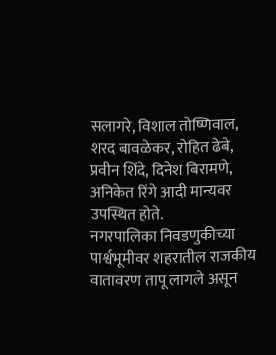सलागरे, विशाल तोष्णिवाल, शरद बावळेकर, रोहित ढेबे, प्रवीन शिंदे, दिनेश बिरामणे, अनिकेत रिंगे आदी मान्यवर उपस्थित होते.
नगरपालिका निवडणुकीच्या पार्श्वभूमीवर शहरातील राजकीय वातावरण तापू लागले असून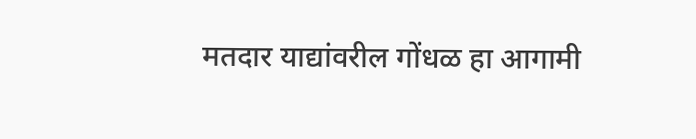मतदार याद्यांवरील गोंधळ हा आगामी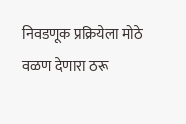निवडणूक प्रक्रियेला मोठे वळण देणारा ठरू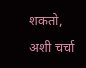शकतो, अशी चर्चा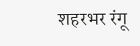शहरभर रंगू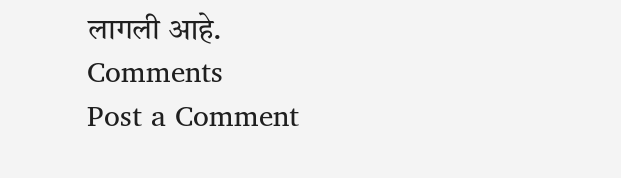लागली आहे.
Comments
Post a Comment